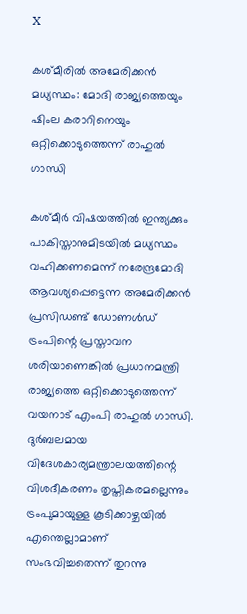X

കശ്മീരിൽ അമേരിക്കൻ മധ്യസ്ഥം: മോദി രാജ്യത്തെയും ഷിംല കരാറിനെയും ഒറ്റിക്കൊടുത്തെന്ന് രാഹുൽ ഗാന്ധി

കശ്മീര്‍ വിഷയത്തിൽ ഇന്ത്യക്കും പാകിസ്താനുമിടയിൽ മധ്യസ്ഥം വഹിക്കണമെന്ന് നരേന്ദ്രമോദി ആവശ്യപ്പെട്ടെന്ന അമേരിക്കൻ പ്രസിഡണ്ട് ഡോണൾഡ് ട്രംപിന്റെ പ്രസ്താവന ശരിയാണെങ്കിൽ പ്രധാനമന്ത്രി രാജ്യത്തെ ഒറ്റിക്കൊടുത്തെന്ന് വയനാട് എംപി രാഹുൽ ഗാന്ധി. ദുർബലമായ വിദേശകാര്യമന്ത്രാലയത്തിന്റെ വിശദീകരണം തൃപ്തികരമല്ലെന്നും ട്രംപുമായുള്ള കൂടിക്കാഴ്ചയിൽ എന്തെല്ലാമാണ് സംഭവിച്ചതെന്ന് തുറന്നു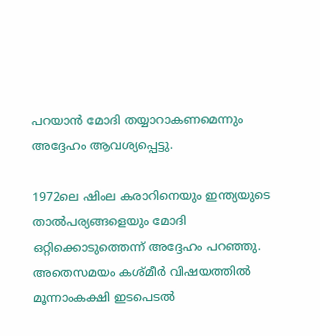പറയാൻ മോദി തയ്യാറാകണമെന്നും അദ്ദേഹം ആവശ്യപ്പെട്ടു.

1972ലെ ഷിംല കരാറിനെയും ഇന്ത്യയുടെ താല്‍പര്യങ്ങളെയും മോദി ഒറ്റിക്കൊടുത്തെന്ന് അദ്ദേഹം പറഞ്ഞു. അതെസമയം കശ്മീര്‍ വിഷയത്തിൽ മൂന്നാംകക്ഷി ഇടപെടൽ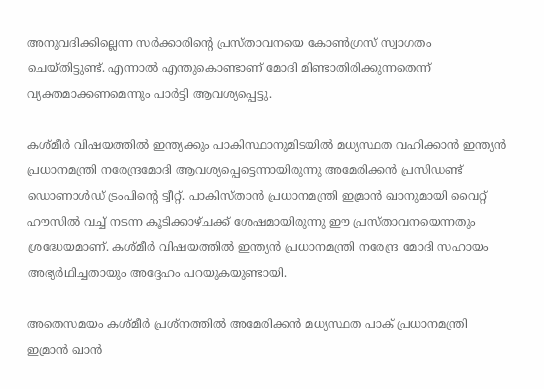അനുവദിക്കില്ലെന്ന സർക്കാരിന്റെ പ്രസ്താവനയെ കോൺഗ്രസ് സ്വാഗതം ചെയ്തിട്ടുണ്ട്. എന്നാൽ എന്തുകൊണ്ടാണ് മോദി മിണ്ടാതിരിക്കുന്നതെന്ന് വ്യക്തമാക്കണമെന്നും പാർട്ടി ആവശ്യപ്പെട്ടു.

കശ്മീര്‍ വിഷയത്തില്‍ ഇന്ത്യക്കും പാകിസ്ഥാനുമിടയില്‍ മധ്യസ്ഥത വഹിക്കാന്‍ ഇന്ത്യന്‍ പ്രധാനമന്ത്രി നരേന്ദ്രമോദി ആവശ്യപ്പെട്ടെന്നായിരുന്നു അമേരിക്കന്‍ പ്രസിഡണ്ട് ഡൊണാള്‍ഡ് ട്രംപിന്റെ ട്വീറ്റ്. പാകിസ്താന്‍ പ്രധാനമന്ത്രി ഇമ്രാന്‍ ഖാനുമായി വൈറ്റ് ഹൗസില്‍ വച്ച് നടന്ന കൂടിക്കാഴ്ചക്ക് ശേഷമായിരുന്നു ഈ പ്രസ്താവനയെന്നതും ശ്രദ്ധേയമാണ്. കശ്മീര്‍ വിഷയത്തില്‍ ഇന്ത്യന്‍ പ്രധാനമന്ത്രി നരേന്ദ്ര മോദി സഹായം അഭ്യര്‍ഥിച്ചതായും അദ്ദേഹം പറയുകയുണ്ടായി.

അതെസമയം കശ്മീര്‍ പ്രശ്നത്തില്‍ അമേരിക്കന്‍ മധ്യസ്ഥത പാക് പ്രധാനമന്ത്രി ഇമ്രാന്‍ ഖാന്‍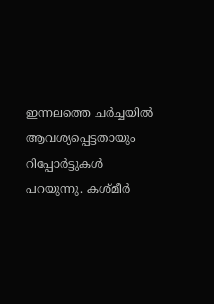ഇന്നലത്തെ ചർച്ചയിൽ ആവശ്യപ്പെട്ടതായും റിപ്പോർട്ടുകള്‍ പറയുന്നു. കശ്മീര്‍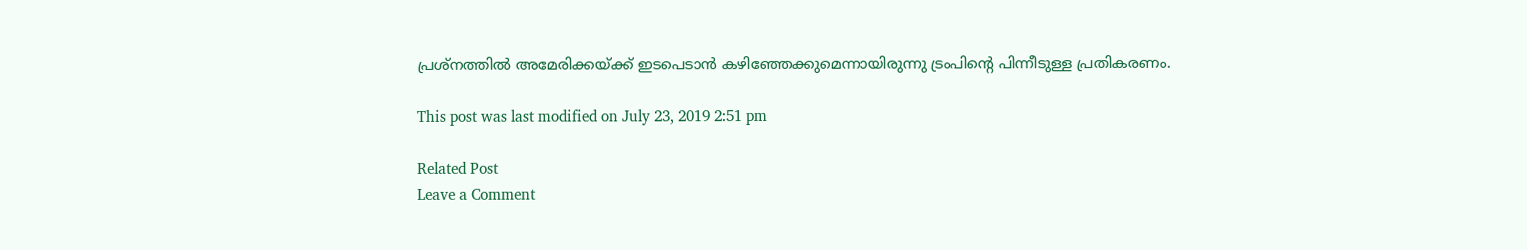പ്രശ്നത്തില്‍ അമേരിക്കയ്ക്ക് ഇടപെടാന്‍ കഴിഞ്ഞേക്കുമെന്നായിരുന്നു ട്രംപിന്റെ പിന്നീടുള്ള പ്രതികരണം.

This post was last modified on July 23, 2019 2:51 pm

Related Post
Leave a Comment